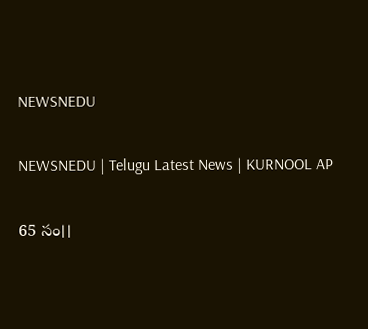NEWSNEDU

NEWSNEDU | Telugu Latest News | KURNOOL AP

65 సం।।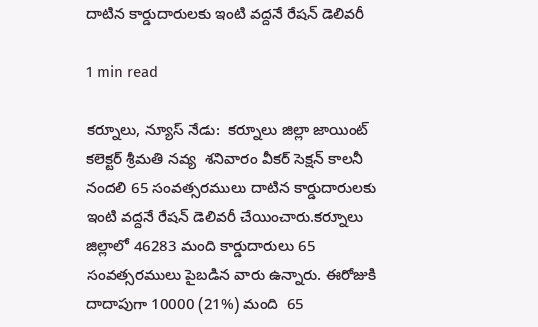దాటిన కార్డుదారులకు ఇంటి వద్దనే రేషన్ డెలివరీ

1 min read

కర్నూలు, న్యూస్ నేడు:  కర్నూలు జిల్లా జాయింట్ కలెక్టర్ శ్రీమతి నవ్య  శనివారం వీకర్ సెక్షన్ కాలనీ నందలి 65 సంవత్సరములు దాటిన కార్డుదారులకు ఇంటి వద్దనే రేషన్ డెలివరీ చేయించారు.కర్నూలు జిల్లాలో 46283 మంది కార్డుదారులు 65 సంవత్సరములు పైబడిన వారు ఉన్నారు. ఈరోజుకి దాదాపుగా 10000 (21%) మంది  65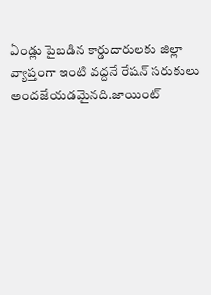ఏండ్లు పైబడిన కార్డుదారులకు జిల్లా వ్యాప్తంగా ఇంటి వద్దనే రేషన్ సరుకులు అందజేయడమైనది.జాయింట్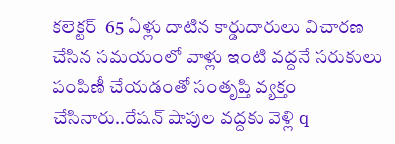కలెక్టర్  65 ఏళ్లు దాటిన కార్డుదారులు విచారణ చేసిన సమయంలో వాళ్లు ఇంటి వద్దనే సరుకులు పంపిణీ చేయడంతో సంతృప్తి వ్యక్తం చేసినారు..రేషన్ షాపుల వద్దకు వెళ్లి q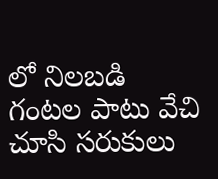లో నిలబడి గంటల పాటు వేచి చూసి సరుకులు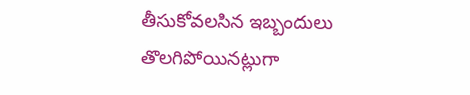తీసుకోవలసిన ఇబ్బందులు తొలగిపోయినట్లుగా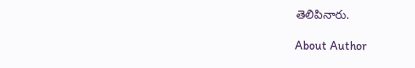తెలిపినారు.

About Author